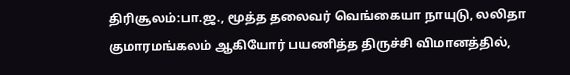திரிசூலம்:பா.ஜ., மூத்த தலைவர் வெங்கையா நாயுடு, லலிதா குமாரமங்கலம் ஆகியோர் பயணித்த திருச்சி விமானத்தில்,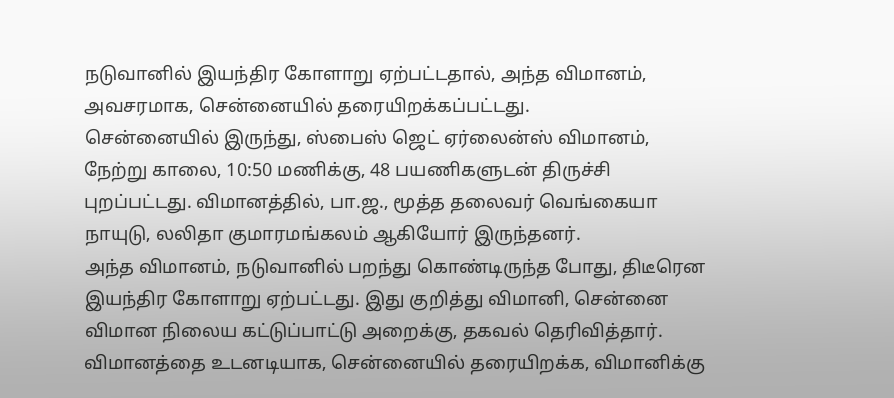நடுவானில் இயந்திர கோளாறு ஏற்பட்டதால், அந்த விமானம், அவசரமாக, சென்னையில் தரையிறக்கப்பட்டது.
சென்னையில் இருந்து, ஸ்பைஸ் ஜெட் ஏர்லைன்ஸ் விமானம், நேற்று காலை, 10:50 மணிக்கு, 48 பயணிகளுடன் திருச்சி புறப்பட்டது. விமானத்தில், பா.ஜ., மூத்த தலைவர் வெங்கையா நாயுடு, லலிதா குமாரமங்கலம் ஆகியோர் இருந்தனர்.
அந்த விமானம், நடுவானில் பறந்து கொண்டிருந்த போது, திடீரென இயந்திர கோளாறு ஏற்பட்டது. இது குறித்து விமானி, சென்னை விமான நிலைய கட்டுப்பாட்டு அறைக்கு, தகவல் தெரிவித்தார். விமானத்தை உடனடியாக, சென்னையில் தரையிறக்க, விமானிக்கு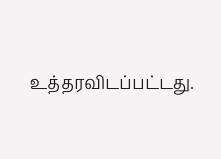உத்தரவிடப்பட்டது.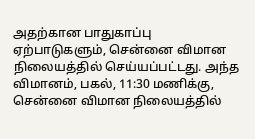அதற்கான பாதுகாப்பு ஏற்பாடுகளும், சென்னை விமான நிலையத்தில் செய்யப்பட்டது. அந்த விமானம், பகல், 11:30 மணிக்கு, சென்னை விமான நிலையத்தில்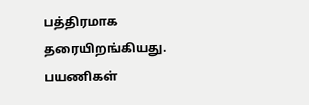பத்திரமாக தரையிறங்கியது. பயணிகள்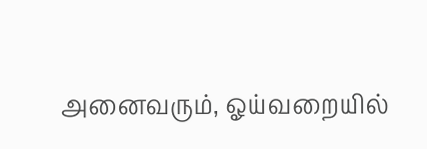அனைவரும், ஓய்வறையில்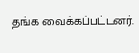தங்க வைக்கப்பட்டனர்.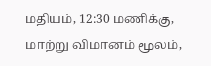மதியம், 12:30 மணிக்கு, மாற்று விமானம் மூலம்,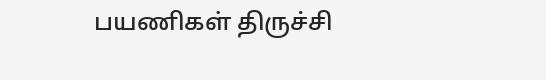பயணிகள் திருச்சி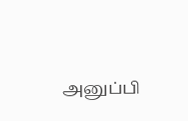அனுப்பி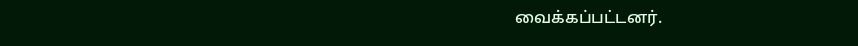வைக்கப்பட்டனர்.